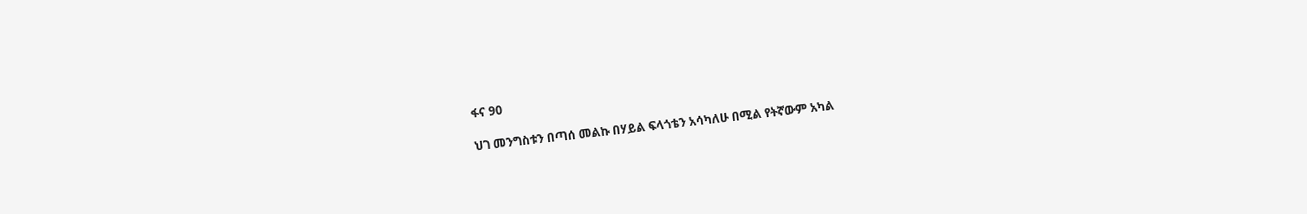ፋና 90

ህገ መንግስቱን በጣሰ መልኩ በሃይል ፍላጎቴን አሳካለሁ በሚል የትኛውም አካል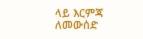ላይ እርምጃ ለመውሰድ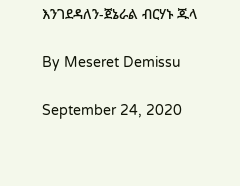እንገደዳለን-ጀኔራል ብርሃኑ ጁላ

By Meseret Demissu

September 24, 2020